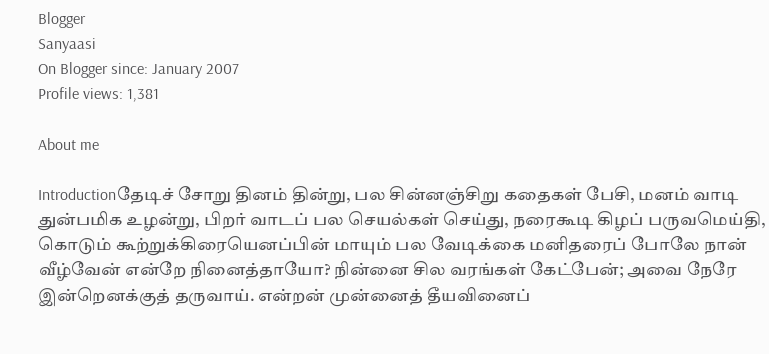Blogger
Sanyaasi
On Blogger since: January 2007
Profile views: 1,381

About me

Introductionதேடிச் சோறு தினம் தின்று, பல சின்னஞ்சிறு கதைகள் பேசி, மனம் வாடி துன்பமிக உழன்று, பிறர் வாடப் பல செயல்கள் செய்து, நரைகூடி கிழப் பருவமெய்தி, கொடும் கூற்றுக்கிரையெனப்பின் மாயும் பல வேடிக்கை மனிதரைப் போலே நான் வீழ்வேன் என்றே நினைத்தாயோ? நின்னை சில வரங்கள் கேட்பேன்; அவை நேரே இன்றெனக்குத் தருவாய். என்றன் முன்னைத் தீயவினைப்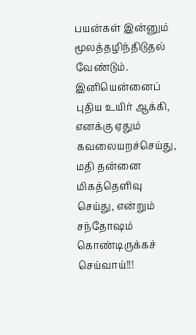பயன்கள் இன்னும் மூலத்தழிந்திடுதல் வேண்டும். இனியென்னைப் புதிய உயிர் ஆக்கி, எனக்கு ஏதும் கவலையறச்செய்து, மதி தன்னை மிகத்தெளிவு செய்து, என்றும் சந்தோஷம் கொண்டிருக்கச் செய்வாய்!!!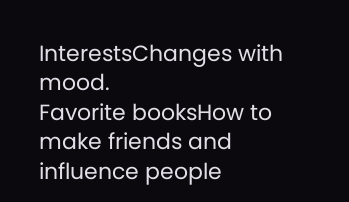InterestsChanges with mood.
Favorite booksHow to make friends and influence people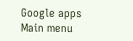Google apps
Main menu